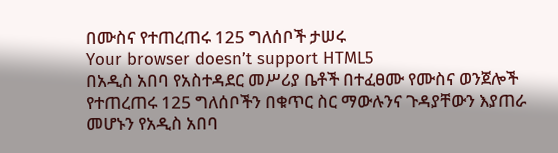በሙስና የተጠረጠሩ 125 ግለሰቦች ታሠሩ
Your browser doesn’t support HTML5
በአዲስ አበባ የአስተዳደር መሥሪያ ቤቶች በተፈፀሙ የሙስና ወንጀሎች የተጠረጠሩ 125 ግለሰቦችን በቁጥር ስር ማውሉንና ጉዳያቸውን እያጠራ መሆኑን የአዲስ አበባ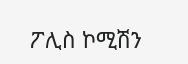ፖሊስ ኮሚሽን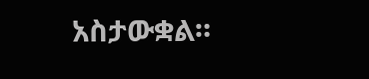አስታውቋል።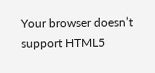Your browser doesn’t support HTML5